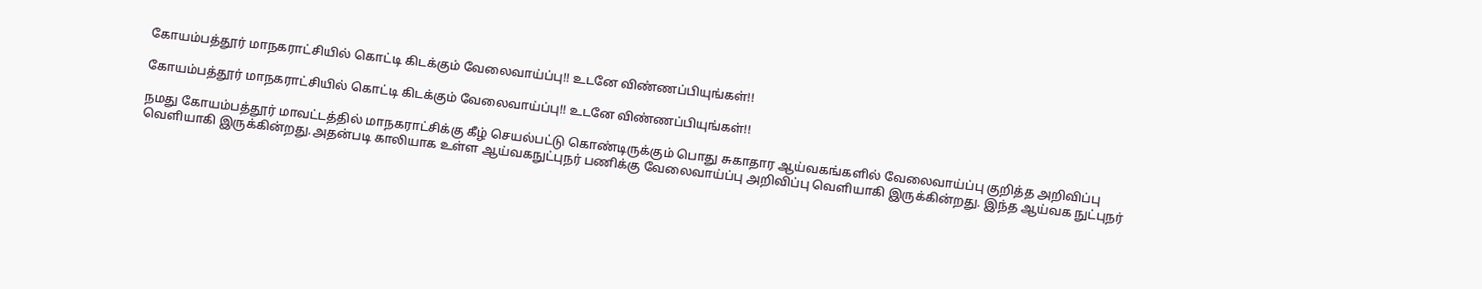கோயம்பத்தூர் மாநகராட்சியில் கொட்டி கிடக்கும் வேலைவாய்ப்பு!! உடனே விண்ணப்பியுங்கள்!!

கோயம்பத்தூர் மாநகராட்சியில் கொட்டி கிடக்கும் வேலைவாய்ப்பு!! உடனே விண்ணப்பியுங்கள்!!

நமது கோயம்பத்தூர் மாவட்டத்தில் மாநகராட்சிக்கு கீழ் செயல்பட்டு கொண்டிருக்கும் பொது சுகாதார ஆய்வகங்களில் வேலைவாய்ப்பு குறித்த அறிவிப்பு வெளியாகி இருக்கின்றது.அதன்படி காலியாக உள்ள ஆய்வகநுட்புநர் பணிக்கு வேலைவாய்ப்பு அறிவிப்பு வெளியாகி இருக்கின்றது. இந்த ஆய்வக நுட்புநர்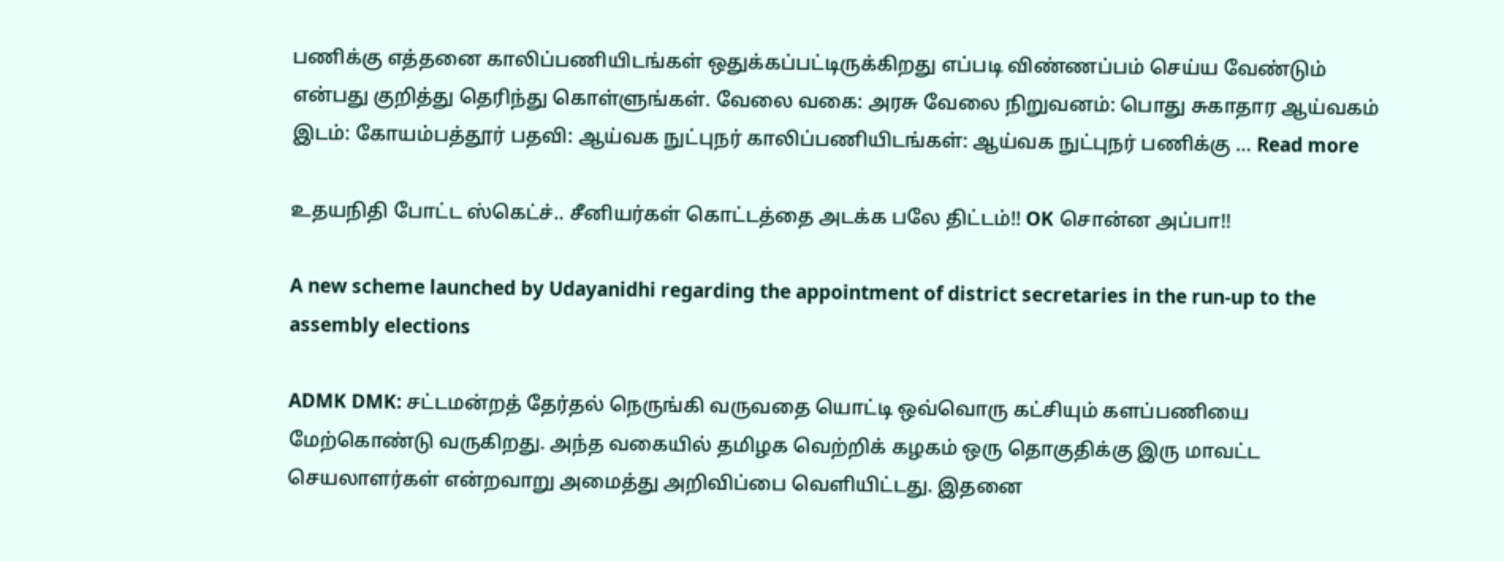பணிக்கு எத்தனை காலிப்பணியிடங்கள் ஒதுக்கப்பட்டிருக்கிறது எப்படி விண்ணப்பம் செய்ய வேண்டும் என்பது குறித்து தெரிந்து கொள்ளுங்கள். வேலை வகை: அரசு வேலை நிறுவனம்: பொது சுகாதார ஆய்வகம் இடம்: கோயம்பத்தூர் பதவி: ஆய்வக நுட்புநர் காலிப்பணியிடங்கள்: ஆய்வக நுட்புநர் பணிக்கு … Read more

உதயநிதி போட்ட ஸ்கெட்ச்.. சீனியர்கள் கொட்டத்தை அடக்க பலே திட்டம்!! OK சொன்ன அப்பா!!

A new scheme launched by Udayanidhi regarding the appointment of district secretaries in the run-up to the assembly elections

ADMK DMK: சட்டமன்றத் தேர்தல் நெருங்கி வருவதை யொட்டி ஒவ்வொரு கட்சியும் களப்பணியை மேற்கொண்டு வருகிறது. அந்த வகையில் தமிழக வெற்றிக் கழகம் ஒரு தொகுதிக்கு இரு மாவட்ட செயலாளர்கள் என்றவாறு அமைத்து அறிவிப்பை வெளியிட்டது. இதனை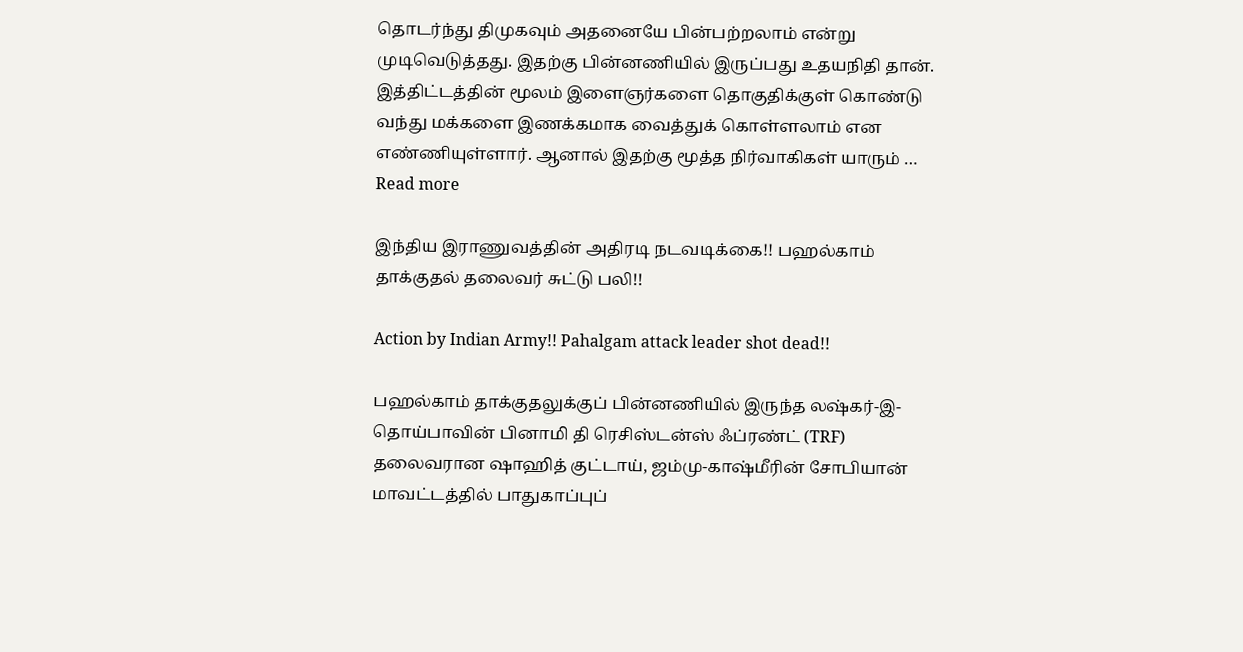தொடர்ந்து திமுகவும் அதனையே பின்பற்றலாம் என்று முடிவெடுத்தது. இதற்கு பின்னணியில் இருப்பது உதயநிதி தான். இத்திட்டத்தின் மூலம் இளைஞர்களை தொகுதிக்குள் கொண்டு வந்து மக்களை இணக்கமாக வைத்துக் கொள்ளலாம் என எண்ணியுள்ளார். ஆனால் இதற்கு மூத்த நிர்வாகிகள் யாரும் … Read more

இந்திய இராணுவத்தின் அதிரடி நடவடிக்கை!! பஹல்காம் தாக்குதல் தலைவர் சுட்டு பலி!!

Action by Indian Army!! Pahalgam attack leader shot dead!!

பஹல்காம் தாக்குதலுக்குப் பின்னணியில் இருந்த லஷ்கர்-இ-தொய்பாவின் பினாமி தி ரெசிஸ்டன்ஸ் ஃப்ரண்ட் (TRF) தலைவரான ஷாஹித் குட்டாய், ஜம்மு-காஷ்மீரின் சோபியான் மாவட்டத்தில் பாதுகாப்புப்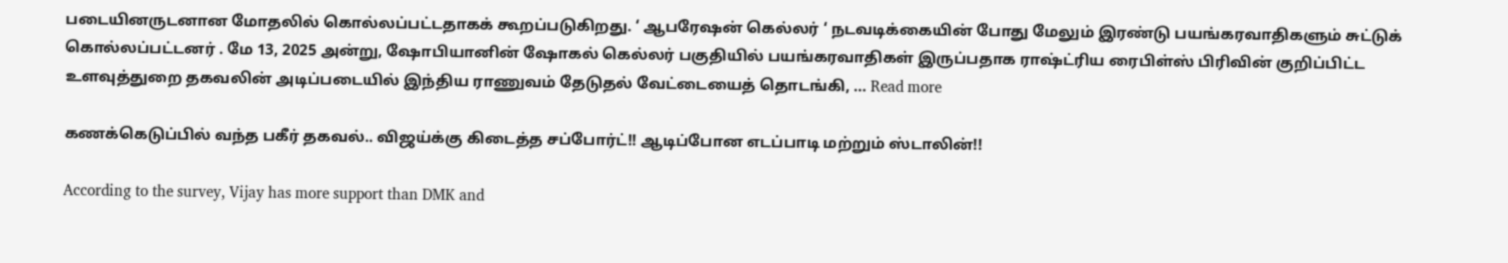படையினருடனான மோதலில் கொல்லப்பட்டதாகக் கூறப்படுகிறது. ‘ ஆபரேஷன் கெல்லர் ‘ நடவடிக்கையின் போது மேலும் இரண்டு பயங்கரவாதிகளும் சுட்டுக் கொல்லப்பட்டனர் . மே 13, 2025 அன்று, ஷோபியானின் ஷோகல் கெல்லர் பகுதியில் பயங்கரவாதிகள் இருப்பதாக ராஷ்ட்ரிய ரைபிள்ஸ் பிரிவின் குறிப்பிட்ட உளவுத்துறை தகவலின் அடிப்படையில் இந்திய ராணுவம் தேடுதல் வேட்டையைத் தொடங்கி, … Read more

கணக்கெடுப்பில் வந்த பகீர் தகவல்.. விஜய்க்கு கிடைத்த சப்போர்ட்!! ஆடிப்போன எடப்பாடி மற்றும் ஸ்டாலின்!!

According to the survey, Vijay has more support than DMK and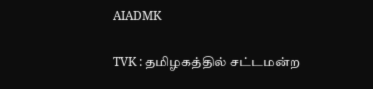AIADMK

TVK : தமிழகத்தில் சட்டமன்ற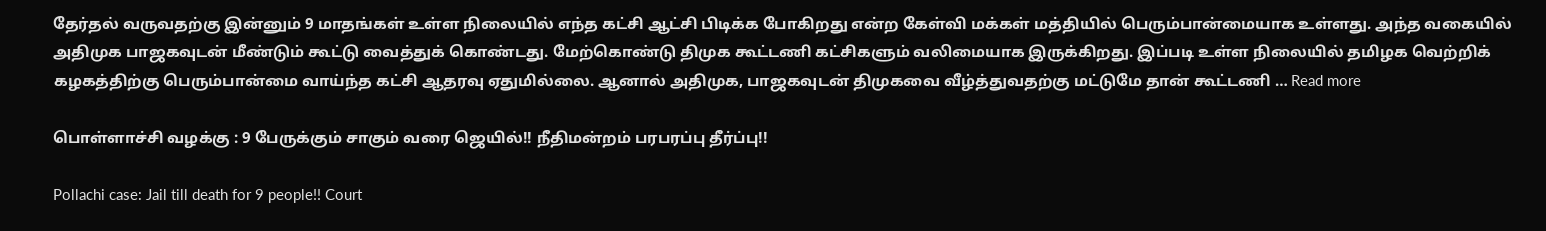தேர்தல் வருவதற்கு இன்னும் 9 மாதங்கள் உள்ள நிலையில் எந்த கட்சி ஆட்சி பிடிக்க போகிறது என்ற கேள்வி மக்கள் மத்தியில் பெரும்பான்மையாக உள்ளது. அந்த வகையில் அதிமுக பாஜகவுடன் மீண்டும் கூட்டு வைத்துக் கொண்டது. மேற்கொண்டு திமுக கூட்டணி கட்சிகளும் வலிமையாக இருக்கிறது. இப்படி உள்ள நிலையில் தமிழக வெற்றிக் கழகத்திற்கு பெரும்பான்மை வாய்ந்த கட்சி ஆதரவு ஏதுமில்லை. ஆனால் அதிமுக, பாஜகவுடன் திமுகவை வீழ்த்துவதற்கு மட்டுமே தான் கூட்டணி … Read more

பொள்ளாச்சி வழக்கு : 9 பேருக்கும் சாகும் வரை ஜெயில்!! நீதிமன்றம் பரபரப்பு தீர்ப்பு!!

Pollachi case: Jail till death for 9 people!! Court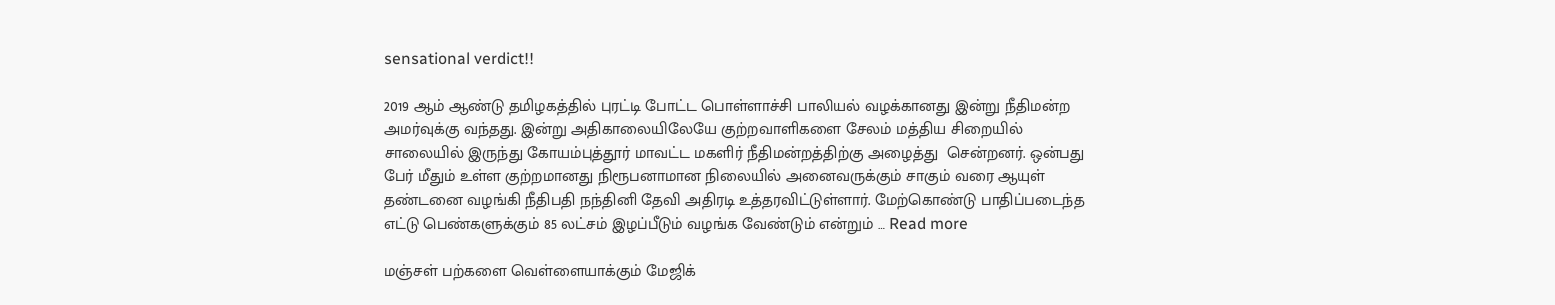sensational verdict!!

2019 ஆம் ஆண்டு தமிழகத்தில் புரட்டி போட்ட பொள்ளாச்சி பாலியல் வழக்கானது இன்று நீதிமன்ற அமர்வுக்கு வந்தது. இன்று அதிகாலையிலேயே குற்றவாளிகளை சேலம் மத்திய சிறையில் சாலையில் இருந்து கோயம்புத்தூர் மாவட்ட மகளிர் நீதிமன்றத்திற்கு அழைத்து  சென்றனர். ஒன்பது பேர் மீதும் உள்ள குற்றமானது நிரூபனாமான நிலையில் அனைவருக்கும் சாகும் வரை ஆயுள் தண்டனை வழங்கி நீதிபதி நந்தினி தேவி அதிரடி உத்தரவிட்டுள்ளார். மேற்கொண்டு பாதிப்படைந்த எட்டு பெண்களுக்கும் 85 லட்சம் இழப்பீடும் வழங்க வேண்டும் என்றும் … Read more

மஞ்சள் பற்களை வெள்ளையாக்கும் மேஜிக்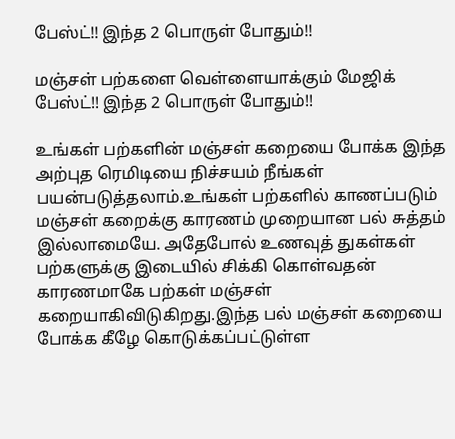பேஸ்ட்!! இந்த 2 பொருள் போதும்!!

மஞ்சள் பற்களை வெள்ளையாக்கும் மேஜிக் பேஸ்ட்!! இந்த 2 பொருள் போதும்!!

உங்கள் பற்களின் மஞ்சள் கறையை போக்க இந்த அற்புத ரெமிடியை நிச்சயம் நீங்கள் பயன்படுத்தலாம்.உங்கள் பற்களில் காணப்படும் மஞ்சள் கறைக்கு காரணம் முறையான பல் சுத்தம் இல்லாமையே. அதேபோல் உணவுத் துகள்கள் பற்களுக்கு இடையில் சிக்கி கொள்வதன் காரணமாகே பற்கள் மஞ்சள் கறையாகிவிடுகிறது.இந்த பல் மஞ்சள் கறையை போக்க கீழே கொடுக்கப்பட்டுள்ள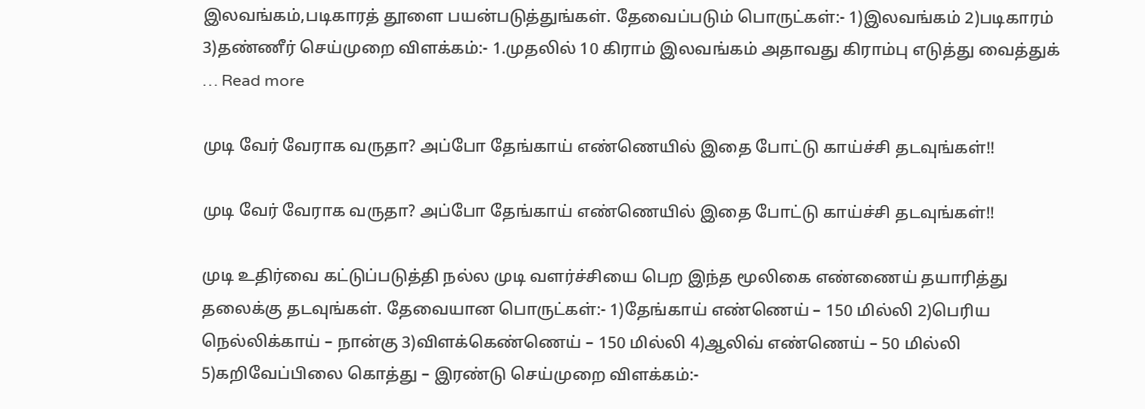இலவங்கம்,படிகாரத் தூளை பயன்படுத்துங்கள். தேவைப்படும் பொருட்கள்:- 1)இலவங்கம் 2)படிகாரம் 3)தண்ணீர் செய்முறை விளக்கம்:- 1.முதலில் 10 கிராம் இலவங்கம் அதாவது கிராம்பு எடுத்து வைத்துக் … Read more

முடி வேர் வேராக வருதா? அப்போ தேங்காய் எண்ணெயில் இதை போட்டு காய்ச்சி தடவுங்கள்!!

முடி வேர் வேராக வருதா? அப்போ தேங்காய் எண்ணெயில் இதை போட்டு காய்ச்சி தடவுங்கள்!!

முடி உதிர்வை கட்டுப்படுத்தி நல்ல முடி வளர்ச்சியை பெற இந்த மூலிகை எண்ணைய் தயாரித்து தலைக்கு தடவுங்கள். தேவையான பொருட்கள்:- 1)தேங்காய் எண்ணெய் – 150 மில்லி 2)பெரிய நெல்லிக்காய் – நான்கு 3)விளக்கெண்ணெய் – 150 மில்லி 4)ஆலிவ் எண்ணெய் – 50 மில்லி 5)கறிவேப்பிலை கொத்து – இரண்டு செய்முறை விளக்கம்:-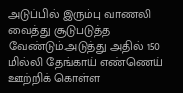அடுப்பில் இரும்பு வாணலி வைத்து சூடுபடுத்த வேண்டும்.அடுத்து அதில் 150 மில்லி தேங்காய் எண்ணெய் ஊற்றிக் கொள்ள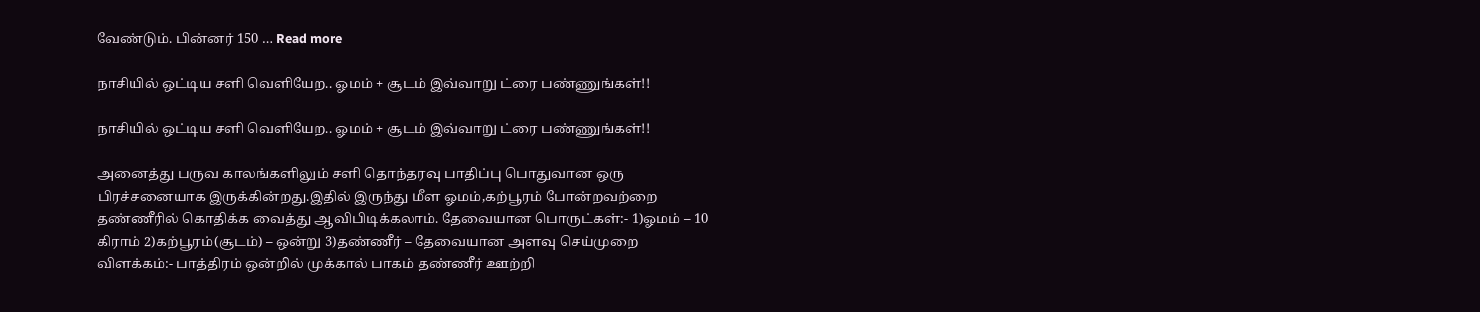வேண்டும். பின்னர் 150 … Read more

நாசியில் ஒட்டிய சளி வெளியேற.. ஓமம் + சூடம் இவ்வாறு ட்ரை பண்ணுங்கள்!!

நாசியில் ஒட்டிய சளி வெளியேற.. ஓமம் + சூடம் இவ்வாறு ட்ரை பண்ணுங்கள்!!

அனைத்து பருவ காலங்களிலும் சளி தொந்தரவு பாதிப்பு பொதுவான ஒரு பிரச்சனையாக இருக்கின்றது.இதில் இருந்து மீள ஓமம்,கற்பூரம் போன்றவற்றை தண்ணீரில் கொதிக்க வைத்து ஆவிபிடிக்கலாம். தேவையான பொருட்கள்:- 1)ஓமம் – 10 கிராம் 2)கற்பூரம்(சூடம்) – ஒன்று 3)தண்ணீர் – தேவையான அளவு செய்முறை விளக்கம்:- பாத்திரம் ஒன்றில் முக்கால் பாகம் தண்ணீர் ஊற்றி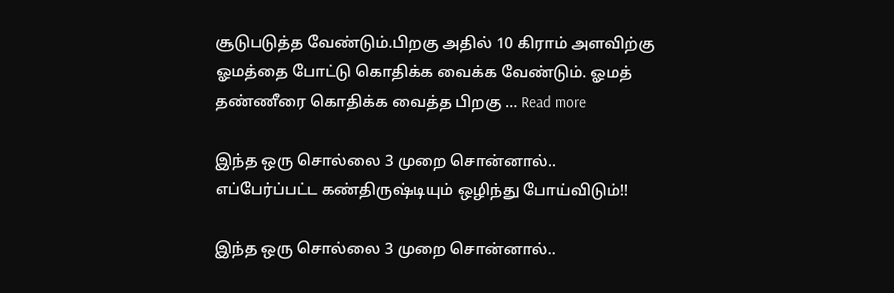சூடுபடுத்த வேண்டும்.பிறகு அதில் 10 கிராம் அளவிற்கு ஓமத்தை போட்டு கொதிக்க வைக்க வேண்டும். ஓமத் தண்ணீரை கொதிக்க வைத்த பிறகு … Read more

இந்த ஒரு சொல்லை 3 முறை சொன்னால்.. எப்பேர்ப்பட்ட கண்திருஷ்டியும் ஒழிந்து போய்விடும்!!

இந்த ஒரு சொல்லை 3 முறை சொன்னால்..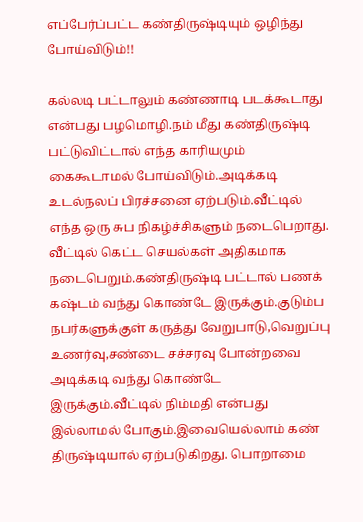எப்பேர்ப்பட்ட கண்திருஷ்டியும் ஒழிந்து போய்விடும்!!

கல்லடி பட்டாலும் கண்ணாடி படக்கூடாது என்பது பழமொழி.நம் மீது கண்திருஷ்டி பட்டுவிட்டால் எந்த காரியமும் கைகூடாமல் போய்விடும்.அடிக்கடி உடல்நலப் பிரச்சனை ஏற்படும்.வீட்டில் எந்த ஒரு சுப நிகழ்ச்சிகளும் நடைபெறாது. வீட்டில் கெட்ட செயல்கள் அதிகமாக நடைபெறும்.கண்திருஷ்டி பட்டால் பணக் கஷ்டம் வந்து கொண்டே இருக்கும்.குடும்ப நபர்களுக்குள் கருத்து வேறுபாடு,வெறுப்பு உணர்வு,சண்டை சச்சரவு போன்றவை அடிக்கடி வந்து கொண்டே இருக்கும்.வீட்டில் நிம்மதி என்பது இல்லாமல் போகும்.இவையெல்லாம் கண் திருஷ்டியால் ஏற்படுகிறது. பொறாமை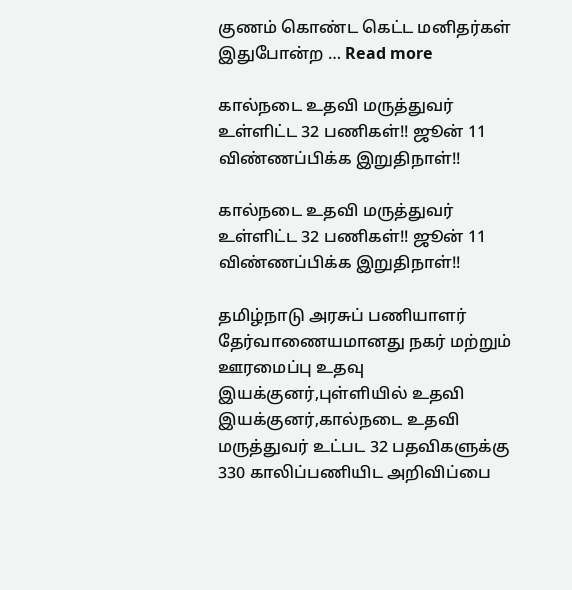குணம் கொண்ட கெட்ட மனிதர்கள் இதுபோன்ற … Read more

கால்நடை உதவி மருத்துவர் உள்ளிட்ட 32 பணிகள்!! ஜூன் 11 விண்ணப்பிக்க இறுதிநாள்!!

கால்நடை உதவி மருத்துவர் உள்ளிட்ட 32 பணிகள்!! ஜூன் 11 விண்ணப்பிக்க இறுதிநாள்!!

தமிழ்நாடு அரசுப் பணியாளர் தேர்வாணையமானது நகர் மற்றும் ஊரமைப்பு உதவு இயக்குனர்,புள்ளியில் உதவி இயக்குனர்,கால்நடை உதவி மருத்துவர் உட்பட 32 பதவிகளுக்கு 330 காலிப்பணியிட அறிவிப்பை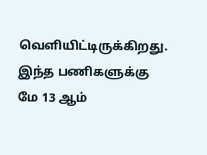வெளியிட்டிருக்கிறது. இந்த பணிகளுக்கு மே 13 ஆம்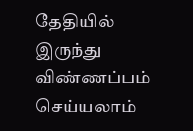தேதியில் இருந்து விண்ணப்பம் செய்யலாம்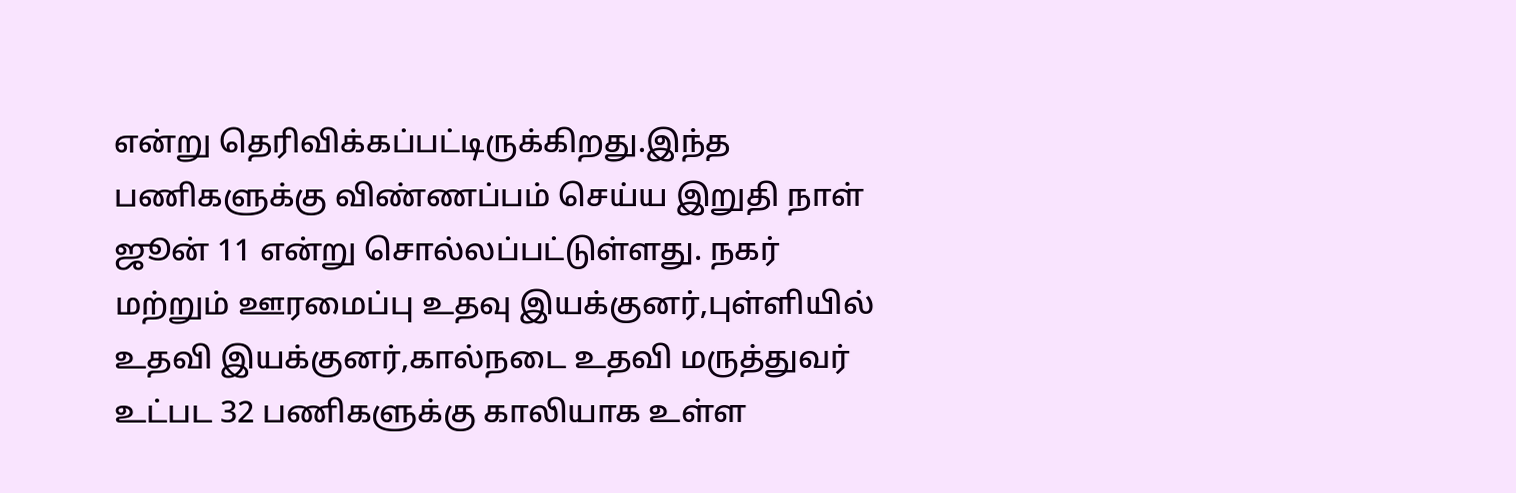என்று தெரிவிக்கப்பட்டிருக்கிறது.இந்த பணிகளுக்கு விண்ணப்பம் செய்ய இறுதி நாள் ஜூன் 11 என்று சொல்லப்பட்டுள்ளது. நகர் மற்றும் ஊரமைப்பு உதவு இயக்குனர்,புள்ளியில் உதவி இயக்குனர்,கால்நடை உதவி மருத்துவர் உட்பட 32 பணிகளுக்கு காலியாக உள்ள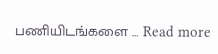பணியிடங்களை … Read more